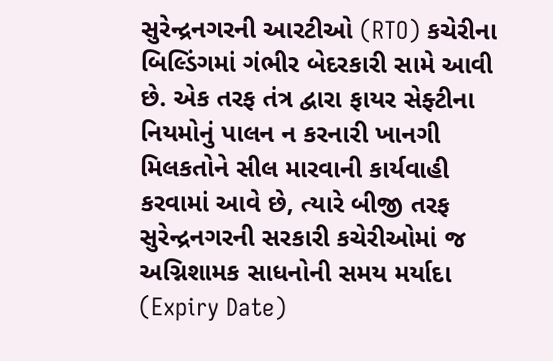સુરેન્દ્રનગરની આરટીઓ (RTO) કચેરીના બિલ્ડિંગમાં ગંભીર બેદરકારી સામે આવી છે. એક તરફ તંત્ર દ્વારા ફાયર સેફ્ટીના નિયમોનું પાલન ન કરનારી ખાનગી મિલકતોને સીલ મારવાની કાર્યવાહી કરવામાં આવે છે, ત્યારે બીજી તરફ સુરેન્દ્રનગરની સરકારી કચેરીઓમાં જ અગ્નિશામક સાધનોની સમય મર્યાદા (Expiry Date)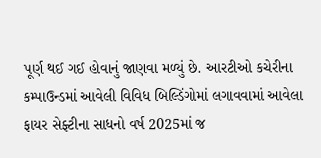પૂર્ણ થઈ ગઈ હોવાનું જાણવા મળ્યું છે. આરટીઓ કચેરીના કમ્પાઉન્ડમાં આવેલી વિવિધ બિલ્ડિંગોમાં લગાવવામાં આવેલા ફાયર સેફ્ટીના સાધનો વર્ષ 2025માં જ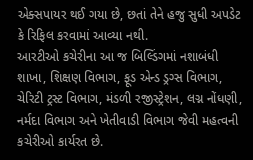એક્સપાયર થઈ ગયા છે, છતાં તેને હજુ સુધી અપડેટ કે રિફિલ કરવામાં આવ્યા નથી.
આરટીઓ કચેરીના આ જ બિલ્ડિંગમાં નશાબંધી શાખા, શિક્ષણ વિભાગ, ફૂડ એન્ડ ડ્રગ્સ વિભાગ, ચેરિટી ટ્રસ્ટ વિભાગ, મંડળી રજીસ્ટ્રેશન, લગ્ન નોંધણી, નર્મદા વિભાગ અને ખેતીવાડી વિભાગ જેવી મહત્વની કચેરીઓ કાર્યરત છે.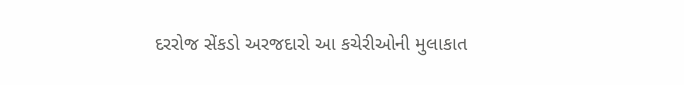દરરોજ સેંકડો અરજદારો આ કચેરીઓની મુલાકાત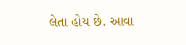લેતા હોય છે. આવા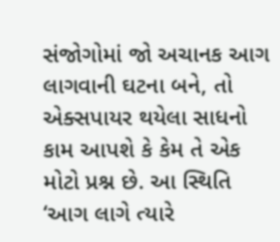સંજોગોમાં જો અચાનક આગ લાગવાની ઘટના બને, તો એક્સપાયર થયેલા સાધનો કામ આપશે કે કેમ તે એક મોટો પ્રશ્ન છે. આ સ્થિતિ ‘આગ લાગે ત્યારે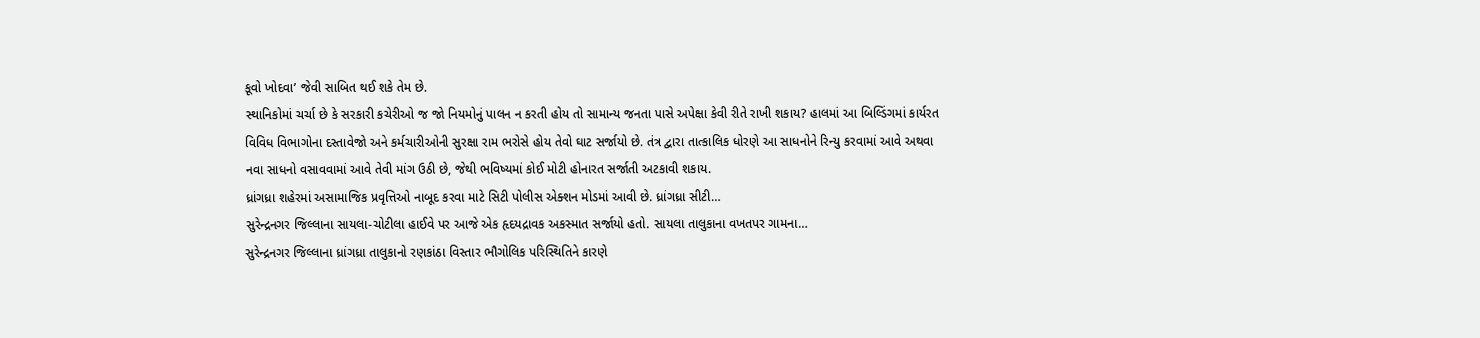કૂવો ખોદવા’ જેવી સાબિત થઈ શકે તેમ છે.
સ્થાનિકોમાં ચર્ચા છે કે સરકારી કચેરીઓ જ જો નિયમોનું પાલન ન કરતી હોય તો સામાન્ય જનતા પાસે અપેક્ષા કેવી રીતે રાખી શકાય? હાલમાં આ બિલ્ડિંગમાં કાર્યરત વિવિધ વિભાગોના દસ્તાવેજો અને કર્મચારીઓની સુરક્ષા રામ ભરોસે હોય તેવો ઘાટ સર્જાયો છે. તંત્ર દ્વારા તાત્કાલિક ધોરણે આ સાધનોને રિન્યુ કરવામાં આવે અથવા નવા સાધનો વસાવવામાં આવે તેવી માંગ ઉઠી છે, જેથી ભવિષ્યમાં કોઈ મોટી હોનારત સર્જાતી અટકાવી શકાય.
ધ્રાંગધ્રા શહેરમાં અસામાજિક પ્રવૃત્તિઓ નાબૂદ કરવા માટે સિટી પોલીસ એક્શન મોડમાં આવી છે. ધ્રાંગધ્રા સીટી…
સુરેન્દ્રનગર જિલ્લાના સાયલા-ચોટીલા હાઈવે પર આજે એક હૃદયદ્રાવક અકસ્માત સર્જાયો હતો. સાયલા તાલુકાના વખતપર ગામના…
સુરેન્દ્રનગર જિલ્લાના ધ્રાંગધ્રા તાલુકાનો રણકાંઠા વિસ્તાર ભૌગોલિક પરિસ્થિતિને કારણે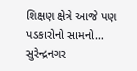શિક્ષણ ક્ષેત્રે આજે પણ પડકારોનો સામનો…
સુરેન્દ્રનગર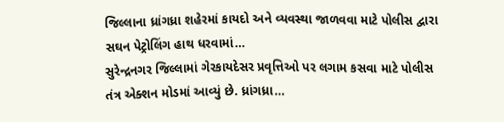જિલ્લાના ધ્રાંગધ્રા શહેરમાં કાયદો અને વ્યવસ્થા જાળવવા માટે પોલીસ દ્વારા સઘન પેટ્રોલિંગ હાથ ધરવામાં…
સુરેન્દ્રનગર જિલ્લામાં ગેરકાયદેસર પ્રવૃત્તિઓ પર લગામ કસવા માટે પોલીસ તંત્ર એક્શન મોડમાં આવ્યું છે. ધ્રાંગધ્રા…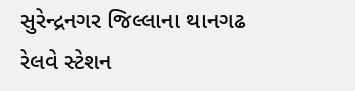સુરેન્દ્રનગર જિલ્લાના થાનગઢ રેલવે સ્ટેશન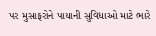પર મુસાફરોને પાયાની સુવિધાઓ માટે ભારે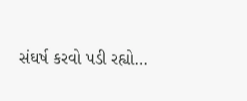સંઘર્ષ કરવો પડી રહ્યો…